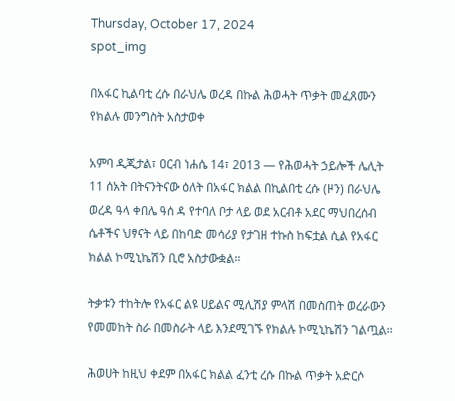Thursday, October 17, 2024
spot_img

በአፋር ኪልባቲ ረሱ በራህሌ ወረዳ በኩል ሕወሓት ጥቃት መፈጸሙን የክልሉ መንግስት አስታወቀ

አምባ ዲጂታል፣ ዐርብ ነሐሴ 14፣ 2013 ― የሕወሓት ኃይሎች ሌሊት 11 ሰአት በትናንትናው ዕለት በአፋር ክልል በኪልበቲ ረሱ (ዞን) በራህሌ ወረዳ ዓላ ቀበሌ ዓሰ ዳ የተባለ ቦታ ላይ ወደ አርብቶ አደር ማህበረሰብ ሴቶችና ህፃናት ላይ በከባድ መሳሪያ የታገዘ ተኩስ ከፍቷል ሲል የአፋር ክልል ኮሚኒኬሽን ቢሮ አስታውቋል፡፡

ትቃቱን ተከትሎ የአፋር ልዩ ሀይልና ሚሊሽያ ምላሽ በመስጠት ወረራውን የመመከት ስራ በመስራት ላይ እንደሚገኙ የክልሉ ኮሚኒኬሽን ገልጧል፡፡

ሕወሀት ከዚህ ቀደም በአፋር ክልል ፈንቲ ረሱ በኩል ጥቃት አድርሶ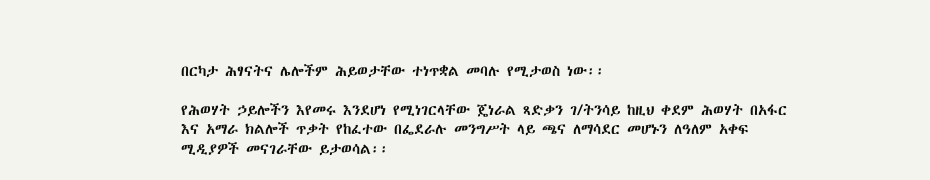በርካታ ሕፃናትና ሌሎችም ሕይወታቸው ተነጥቋል መባሉ የሚታወስ ነው፡፡

የሕወሃት ኃይሎችን እየመሩ እንደሆነ የሚነገርላቸው ጄነራል ጻድቃን ገ/ትንሳይ ከዚህ ቀደም ሕወሃት በአፋር እና አማራ ክልሎች ጥቃት የከፈተው በፌደራሉ መንግሥት ላይ ጫና ለማሳደር መሆኑን ለዓለም አቀፍ ሚዲያዎች መናገራቸው ይታወሳል፡፡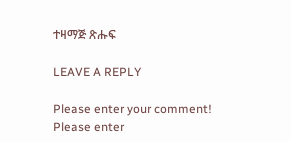ተዛማጅ ጽሑፍ

LEAVE A REPLY

Please enter your comment!
Please enter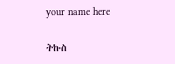your name here

ትኩስ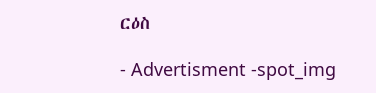ርዕስ

- Advertisment -spot_img